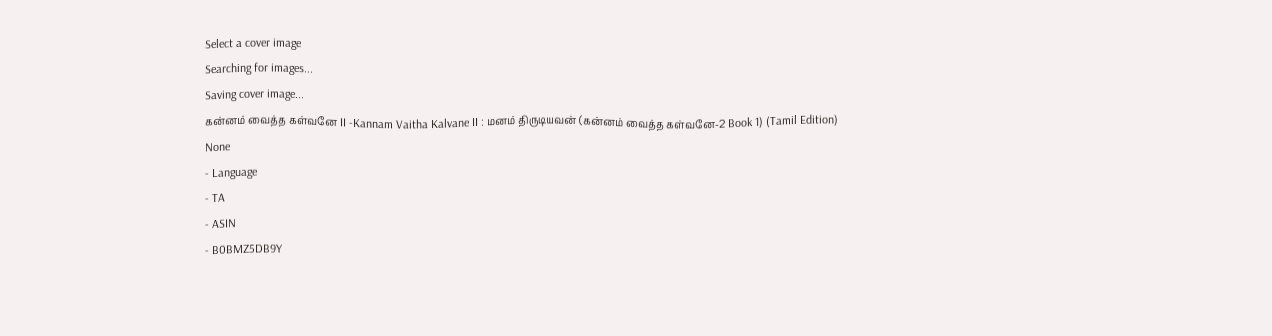Select a cover image
Searching for images...
Saving cover image...
கன்னம் வைத்த கள்வனே II -Kannam Vaitha Kalvane II : மனம் திருடியவன் (கன்னம் வைத்த கள்வனே-2 Book 1) (Tamil Edition)
None
- Language
- TA
- ASIN
- B0BMZ5DB9Y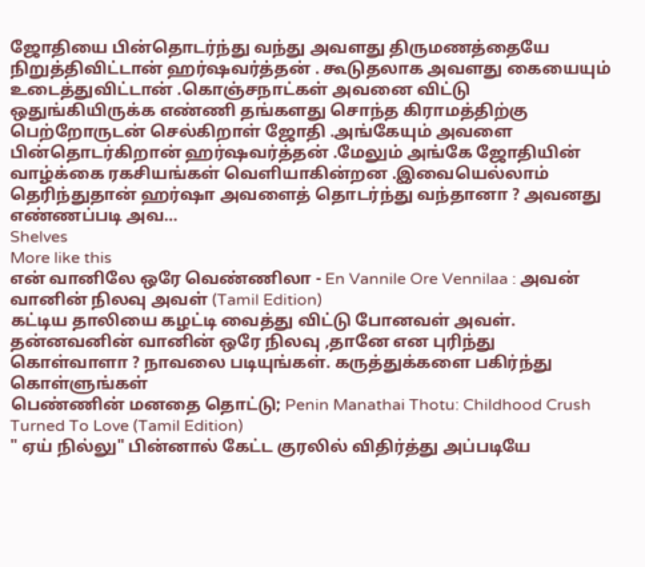ஜோதியை பின்தொடர்ந்து வந்து அவளது திருமணத்தையே நிறுத்திவிட்டான் ஹர்ஷவர்த்தன் . கூடுதலாக அவளது கையையும் உடைத்துவிட்டான் .கொஞ்சநாட்கள் அவனை விட்டு ஒதுங்கியிருக்க எண்ணி தங்களது சொந்த கிராமத்திற்கு பெற்றோருடன் செல்கிறாள் ஜோதி .அங்கேயும் அவளை பின்தொடர்கிறான் ஹர்ஷவர்த்தன் .மேலும் அங்கே ஜோதியின் வாழ்க்கை ரகசியங்கள் வெளியாகின்றன .இவையெல்லாம் தெரிந்துதான் ஹர்ஷா அவளைத் தொடர்ந்து வந்தானா ? அவனது எண்ணப்படி அவ…
Shelves
More like this
என் வானிலே ஒரே வெண்ணிலா - En Vannile Ore Vennilaa : அவன் வானின் நிலவு அவள் (Tamil Edition)
கட்டிய தாலியை கழட்டி வைத்து விட்டு போனவள் அவள். தன்னவனின் வானின் ஒரே நிலவு ,தானே என புரிந்து கொள்வாளா ? நாவலை படியுங்கள். கருத்துக்களை பகிர்ந்து கொள்ளுங்கள்
பெண்ணின் மனதை தொட்டு; Penin Manathai Thotu: Childhood Crush Turned To Love (Tamil Edition)
" ஏய் நில்லு" பின்னால் கேட்ட குரலில் விதிர்த்து அப்படியே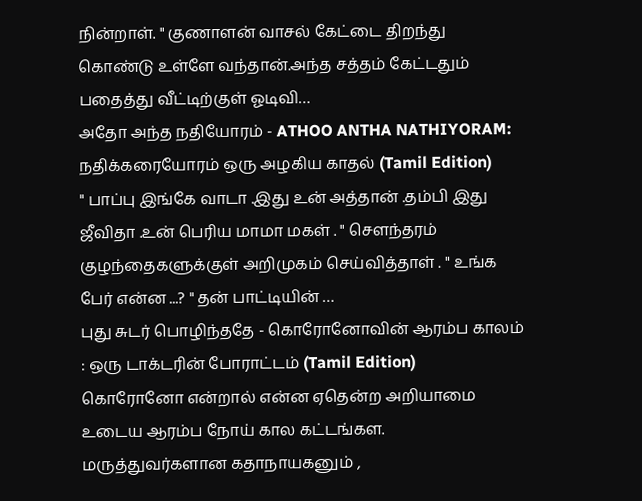நின்றாள். " குணாளன் வாசல் கேட்டை திறந்து கொண்டு உள்ளே வந்தான்.அந்த சத்தம் கேட்டதும் பதைத்து வீட்டிற்குள் ஓடிவி…
அதோ அந்த நதியோரம் - ATHOO ANTHA NATHIYORAM: நதிக்கரையோரம் ஒரு அழகிய காதல் (Tamil Edition)
" பாப்பு இங்கே வாடா .இது உன் அத்தான் .தம்பி இது ஜீவிதா .உன் பெரிய மாமா மகள் . " சௌந்தரம் குழந்தைகளுக்குள் அறிமுகம் செய்வித்தாள் . " உங்க பேர் என்ன ...? " தன் பாட்டியின் …
புது சுடர் பொழிந்ததே - கொரோனோவின் ஆரம்ப காலம் : ஒரு டாக்டரின் போராட்டம் (Tamil Edition)
கொரோனோ என்றால் என்ன ஏதென்ற அறியாமை உடைய ஆரம்ப நோய் கால கட்டங்கள. மருத்துவர்களான கதாநாயகனும் ,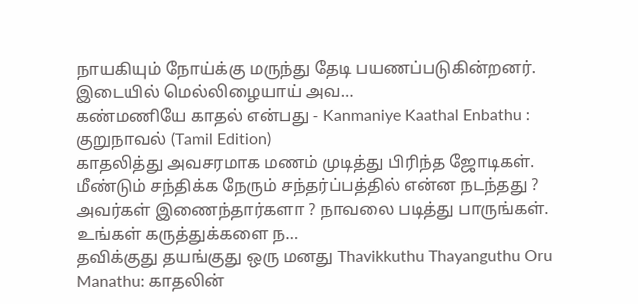நாயகியும் நோய்க்கு மருந்து தேடி பயணப்படுகின்றனர். இடையில் மெல்லிழையாய் அவ…
கண்மணியே காதல் என்பது - Kanmaniye Kaathal Enbathu : குறுநாவல் (Tamil Edition)
காதலித்து அவசரமாக மணம் முடித்து பிரிந்த ஜோடிகள். மீண்டும் சந்திக்க நேரும் சந்தர்ப்பத்தில் என்ன நடந்தது ? அவர்கள் இணைந்தார்களா ? நாவலை படித்து பாருங்கள். உங்கள் கருத்துக்களை ந…
தவிக்குது தயங்குது ஒரு மனது Thavikkuthu Thayanguthu Oru Manathu: காதலின்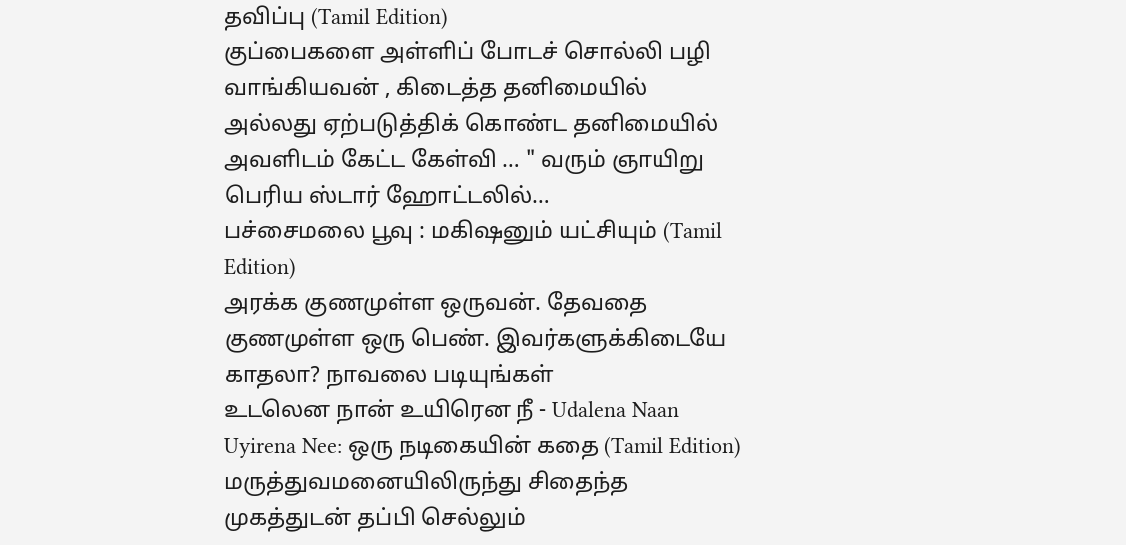தவிப்பு (Tamil Edition)
குப்பைகளை அள்ளிப் போடச் சொல்லி பழி வாங்கியவன் , கிடைத்த தனிமையில் அல்லது ஏற்படுத்திக் கொண்ட தனிமையில் அவளிடம் கேட்ட கேள்வி … " வரும் ஞாயிறு பெரிய ஸ்டார் ஹோட்டலில்…
பச்சைமலை பூவு : மகிஷனும் யட்சியும் (Tamil Edition)
அரக்க குணமுள்ள ஒருவன். தேவதை குணமுள்ள ஒரு பெண். இவர்களுக்கிடையே காதலா? நாவலை படியுங்கள்
உடலென நான் உயிரென நீ - Udalena Naan Uyirena Nee: ஒரு நடிகையின் கதை (Tamil Edition)
மருத்துவமனையிலிருந்து சிதைந்த முகத்துடன் தப்பி செல்லும்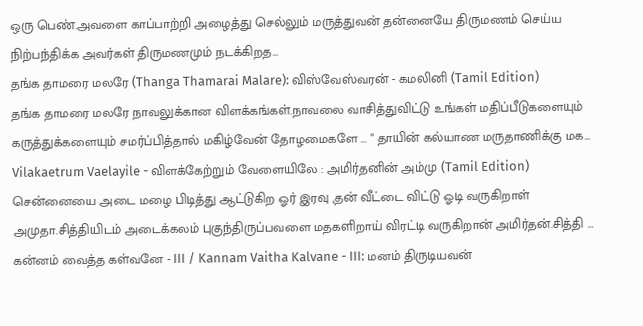ஒரு பெண்.அவளை காப்பாற்றி அழைத்து செல்லும் மருத்துவன் தன்னையே திருமணம் செய்ய நிற்பந்திக்க அவர்கள் திருமணமும் நடக்கிறத…
தங்க தாமரை மலரே (Thanga Thamarai Malare): விஸ்வேஸ்வரன் - கமலினி (Tamil Edition)
தங்க தாமரை மலரே நாவலுக்கான விளக்கங்கள்.நாவலை வாசித்துவிட்டு உங்கள் மதிப்பீடுகளையும் கருத்துக்களையும் சமர்ப்பித்தால் மகிழ்வேன் தோழமைகளே ... " தாயின் கல்யாண மருதாணிக்கு மக…
Vilakaetrum Vaelayile - விளக்கேற்றும் வேளையிலே : அமிர்தனின் அம்மு (Tamil Edition)
சென்னையை அடை மழை பிடித்து ஆட்டுகிற ஓர் இரவு ,தன் வீட்டை விட்டு ஓடி வருகிறாள் அமுதா.சித்தியிடம் அடைக்கலம் புகுந்திருப்பவளை மதகளிறாய் விரட்டி வருகிறான் அமிர்தன்.சித்தி …
கன்னம் வைத்த கள்வனே - III / Kannam Vaitha Kalvane - III: மனம் திருடியவன்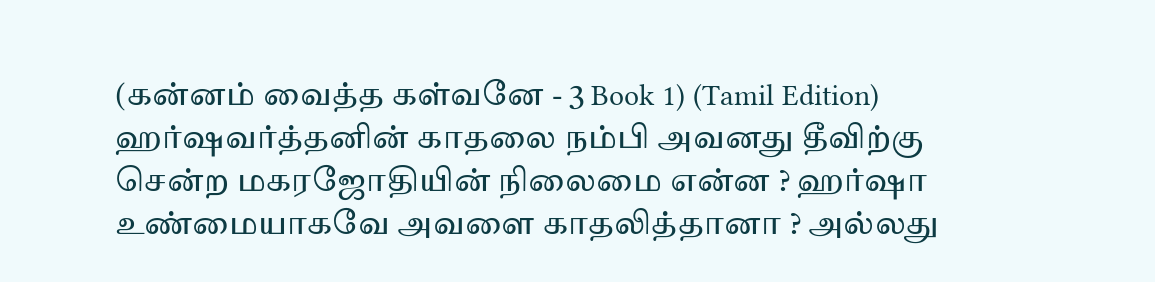(கன்னம் வைத்த கள்வனே - 3 Book 1) (Tamil Edition)
ஹர்ஷவர்த்தனின் காதலை நம்பி அவனது தீவிற்கு சென்ற மகரஜோதியின் நிலைமை என்ன ? ஹர்ஷா உண்மையாகவே அவளை காதலித்தானா ? அல்லது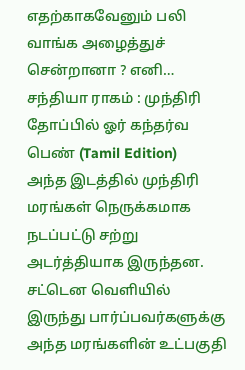எதற்காகவேனும் பலி வாங்க அழைத்துச் சென்றானா ? எனி…
சந்தியா ராகம் : முந்திரி தோப்பில் ஓர் கந்தர்வ பெண் (Tamil Edition)
அந்த இடத்தில் முந்திரி மரங்கள் நெருக்கமாக நடப்பட்டு சற்று அடர்த்தியாக இருந்தன. சட்டென வெளியில் இருந்து பார்ப்பவர்களுக்கு அந்த மரங்களின் உட்பகுதி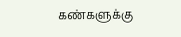கண்களுக்கு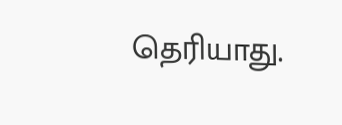தெரியாது.